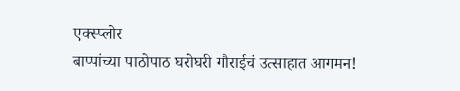एक्स्प्लोर
बाप्पांच्या पाठोपाठ घरोघरी गौराईचं उत्साहात आगमन!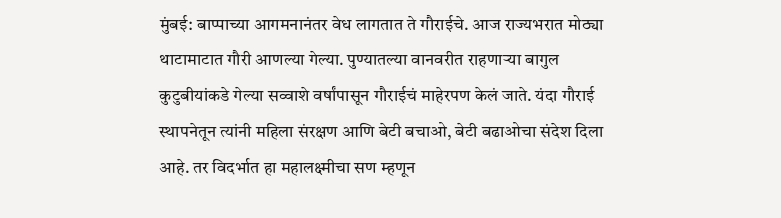मुंबई: बाप्पाच्या आगमनानंतर वेध लागतात ते गौराईचे. आज राज्यभरात मोठ्या थाटामाटात गौरी आणल्या गेल्या. पुण्यातल्या वानवरीत राहणाऱ्या बागुल कुटुबीयांकडे गेल्या सव्वाशे वर्षांपासून गौराईचं माहेरपण केलं जाते. यंदा गौराई स्थापनेतून त्यांनी महिला संरक्षण आणि बेटी बचाओ, बेटी बढाओचा संदेश दिला आहे. तर विदर्भात हा महालक्ष्मीचा सण म्हणून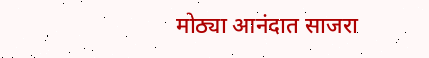मोठ्या आनंदात साजरा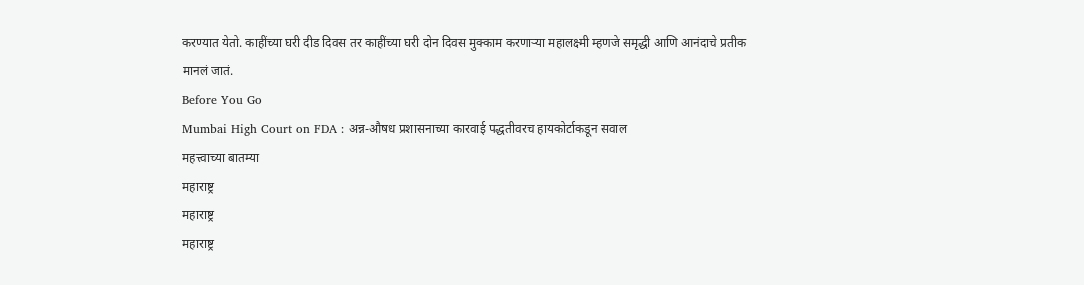करण्यात येतो. काहींच्या घरी दीड दिवस तर काहींच्या घरी दोन दिवस मुक्काम करणाऱ्या महालक्ष्मी म्हणजे समृद्धी आणि आनंदाचे प्रतीक मानलं जातं.
Before You Go
Mumbai High Court on FDA : अन्न-औषध प्रशासनाच्या कारवाई पद्धतीवरच हायकोर्टाकडून सवाल
महत्त्वाच्या बातम्या
महाराष्ट्र
महाराष्ट्र
महाराष्ट्र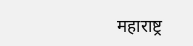महाराष्ट्र